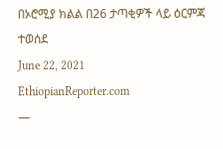በኦሮሚያ ክልል በ26 ታጣቂዎች ላይ ዕርምጃ ተወሰደ
June 22, 2021
EthiopianReporter.com
—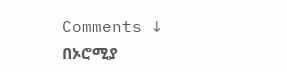Comments ↓
በኦሮሚያ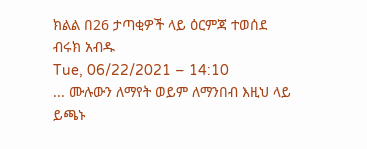ክልል በ26 ታጣቂዎች ላይ ዕርምጃ ተወሰደ
ብሩክ አብዱ
Tue, 06/22/2021 – 14:10
... ሙሉውን ለማየት ወይም ለማንበብ እዚህ ላይ ይጫኑ